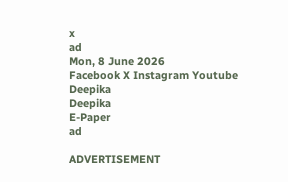x
ad
Mon, 8 June 2026
Facebook X Instagram Youtube
Deepika
Deepika
E-Paper
ad

ADVERTISEMENT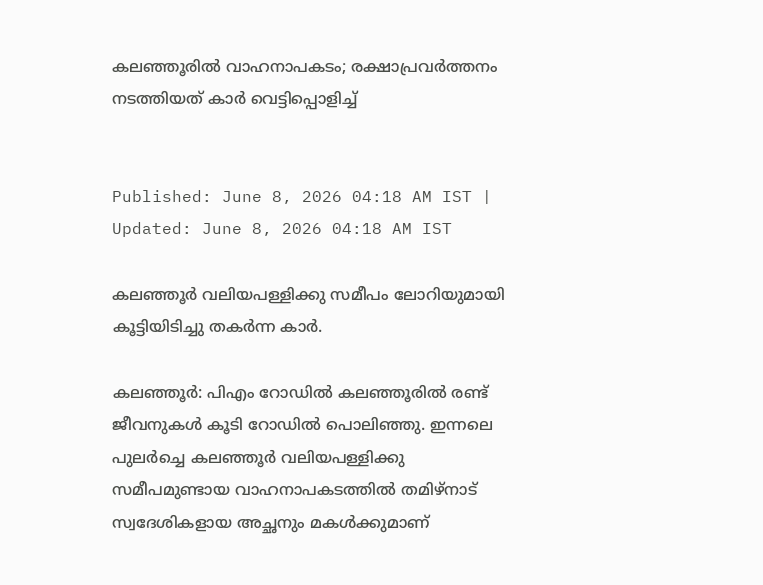കലഞ്ഞൂരിൽ വാഹനാപകടം; രക്ഷാപ്രവർത്തനം നടത്തിയത് കാർ വെട്ടിപ്പൊളിച്ച്


Published: June 8, 2026 04:18 AM IST | Updated: June 8, 2026 04:18 AM IST

കലഞ്ഞൂർ വലിയപള്ളിക്കു സമീപം ലോറിയുമായി കൂട്ടിയിടിച്ചു തകർന്ന കാർ.

കലഞ്ഞൂർ: പിഎം റോഡിൽ കലഞ്ഞൂരിൽ രണ്ട് ജീവനുകൾ കൂടി റോഡിൽ പൊലിഞ്ഞു. ഇന്നലെ പുലർച്ചെ കലഞ്ഞൂർ വലിയപള്ളിക്കു സമീപമുണ്ടായ വാഹനാപകടത്തിൽ തമിഴ്നാട് സ്വദേശികളായ അച്ഛനും മകൾക്കുമാണ്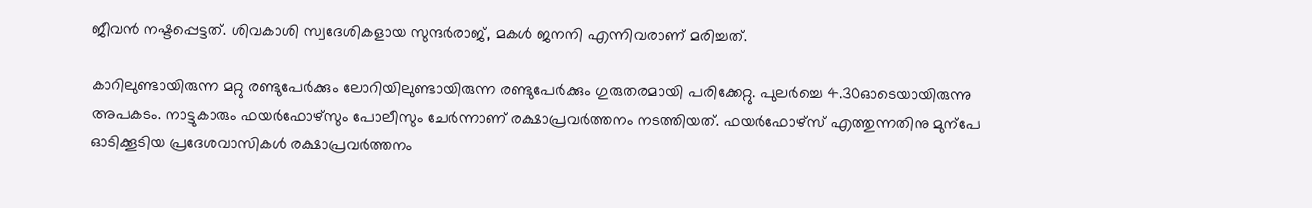ജീവൻ നഷ്ടപ്പെട്ടത്. ശിവകാശി സ്വദേശികളായ സുന്ദർരാജ്, മകൾ ജനനി എന്നിവരാണ് മരിച്ചത്.

കാറിലുണ്ടായിരുന്ന മറ്റു രണ്ടുപേർക്കും ലോറിയിലുണ്ടായിരുന്ന രണ്ടുപേർക്കും ഗുരുതരമായി പരിക്കേറ്റു. പുലർച്ചെ 4.30ഓടെയായിരുന്നു അപകടം. നാട്ടുകാരും ഫയർഫോഴ്സും പോലീസും ചേർന്നാണ് രക്ഷാപ്രവർത്തനം നടത്തിയത്. ഫയർഫോഴ്സ് എത്തുന്നതിനു മുന്പേ ഓടിക്കൂടിയ പ്രദേശവാസികൾ രക്ഷാപ്രവർത്തനം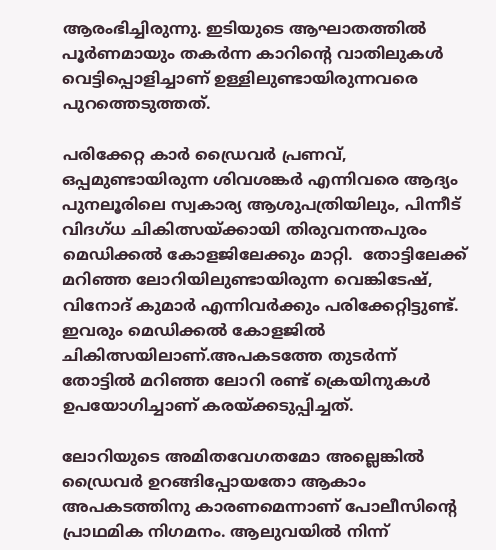ആരംഭിച്ചിരുന്നു. ഇടിയുടെ ആഘാതത്തിൽ പൂർണമായും തകർന്ന കാറിന്‍റെ വാതിലുകൾ വെട്ടിപ്പൊളിച്ചാണ് ഉള്ളിലുണ്ടായിരുന്നവരെ പുറത്തെടുത്തത്.

പരിക്കേറ്റ കാർ ഡ്രൈവർ പ്രണവ്, ഒപ്പമുണ്ടായിരുന്ന ശിവശങ്കർ എന്നിവരെ ആദ്യം പുനലൂരിലെ സ്വകാര്യ ആശുപത്രിയിലും, പിന്നീട് വിദഗ്ധ ചികിത്സയ്ക്കായി തിരുവനന്തപുരം മെഡിക്കൽ കോളജിലേക്കും മാറ്റി.  തോട്ടിലേക്ക് മറിഞ്ഞ ലോറിയിലുണ്ടായിരുന്ന വെങ്കിടേഷ്, വിനോദ് കുമാർ എന്നിവർക്കും പരിക്കേറ്റിട്ടുണ്ട്. ഇവരും മെഡിക്കൽ കോളജിൽ ചികിത്സയിലാണ്.അപകടത്തേ തുടർന്ന് തോട്ടിൽ മറിഞ്ഞ ലോറി രണ്ട് ക്രെയിനുകൾ ഉപയോഗിച്ചാണ് കരയ്ക്കടുപ്പിച്ചത്.

ലോറിയുടെ അമിതവേഗതമോ അല്ലെങ്കിൽ ഡ്രൈവർ ഉറങ്ങിപ്പോയതോ ആകാം അപകടത്തിനു കാരണമെന്നാണ് പോലീസിന്‍റെ പ്രാഥമിക നിഗമനം. ആലുവയിൽ നിന്ന്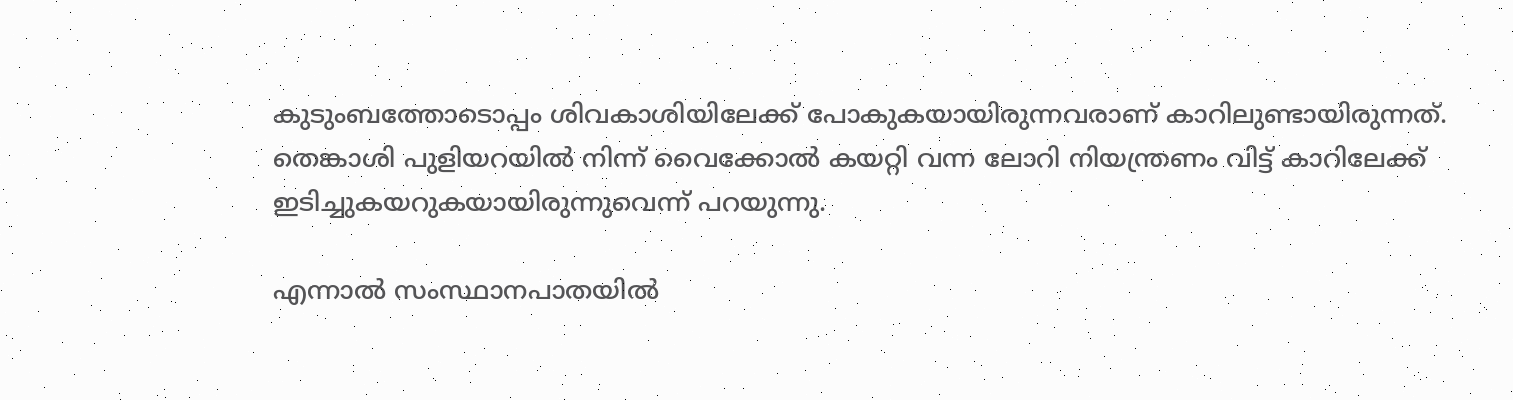കുടുംബത്തോടൊപ്പം ശിവകാശിയിലേക്ക് പോകുകയായിരുന്നവരാണ് കാറിലുണ്ടായിരുന്നത്.
തെങ്കാശി പുളിയറയിൽ നിന്ന് വൈക്കോൽ കയറ്റി വന്ന ലോറി നിയന്ത്രണം വിട്ട് കാറിലേക്ക് ഇടിച്ചുകയറുകയായിരുന്നുവെന്ന് പറയുന്നു.

എന്നാൽ സംസ്ഥാനപാതയിൽ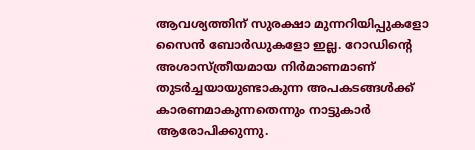ആവശ്യത്തിന് സുരക്ഷാ മുന്നറിയിപ്പുകളോ സൈൻ ബോർഡുകളോ ഇല്ല. റോഡിന്‍റെ അശാസ്ത്രീയമായ നിർമാണമാണ് തുടർച്ചയായുണ്ടാകുന്ന അപകടങ്ങൾക്ക് കാരണമാകുന്നതെന്നും നാട്ടുകാർ ആരോപിക്കുന്നു.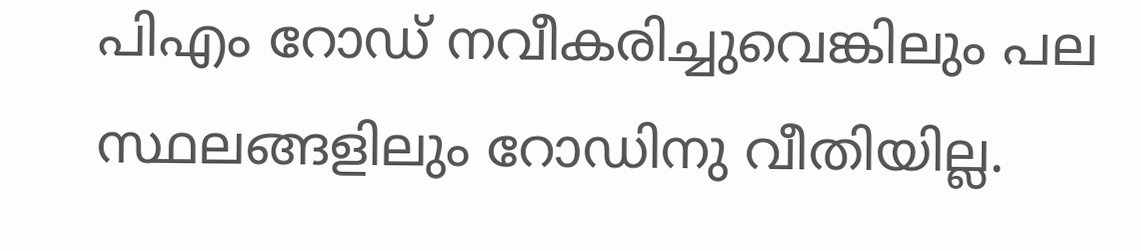പിഎം റോഡ് നവീകരിച്ചുവെങ്കിലും പല സ്ഥലങ്ങളിലും റോഡിനു വീതിയില്ല.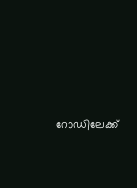റോഡിലേക്ക്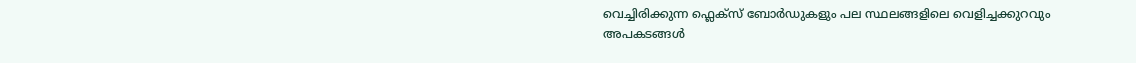വെച്ചിരിക്കുന്ന ഫ്ലെക്സ് ബോർഡുകളും പല സ്ഥലങ്ങളിലെ വെളിച്ചക്കുറവും അപകടങ്ങൾ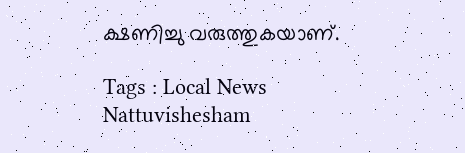ക്ഷണിച്ചു വരുത്തുകയാണ്.

Tags : Local News Nattuvishesham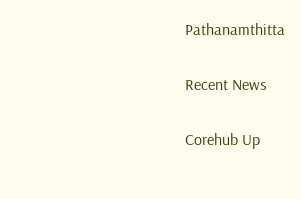Pathanamthitta

Recent News

Corehub Up